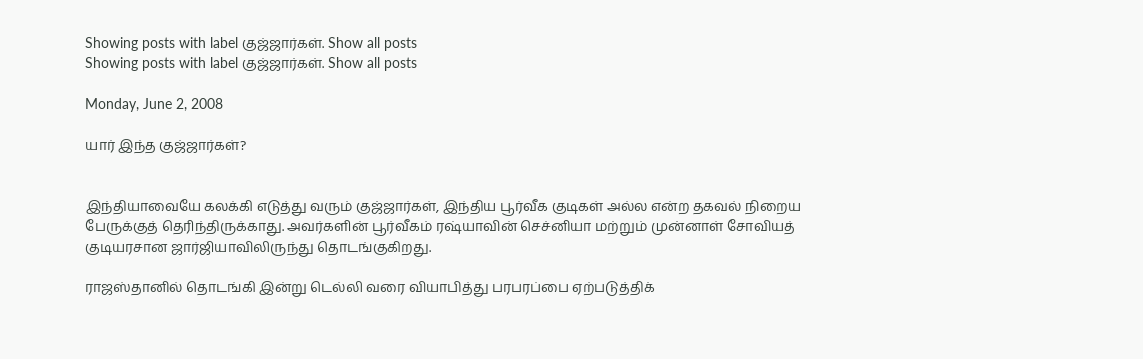Showing posts with label குஜ்ஜார்கள். Show all posts
Showing posts with label குஜ்ஜார்கள். Show all posts

Monday, June 2, 2008

யார் இந்த குஜ்ஜார்கள்?


இந்தியாவையே கலக்கி எடுத்து வரும் குஜ்ஜார்கள், இந்திய பூர்வீக குடிகள் அல்ல என்ற தகவல் நிறைய பேருக்குத் தெரிந்திருக்காது. அவர்களின் பூர்வீகம் ரஷ்யாவின் செச்னியா மற்றும் முன்னாள் சோவியத் குடியரசான ஜார்ஜியாவிலிருந்து தொடங்குகிறது.

ராஜஸ்தானில் தொடங்கி இன்று டெல்லி வரை வியாபித்து பரபரப்பை ஏற்படுத்திக்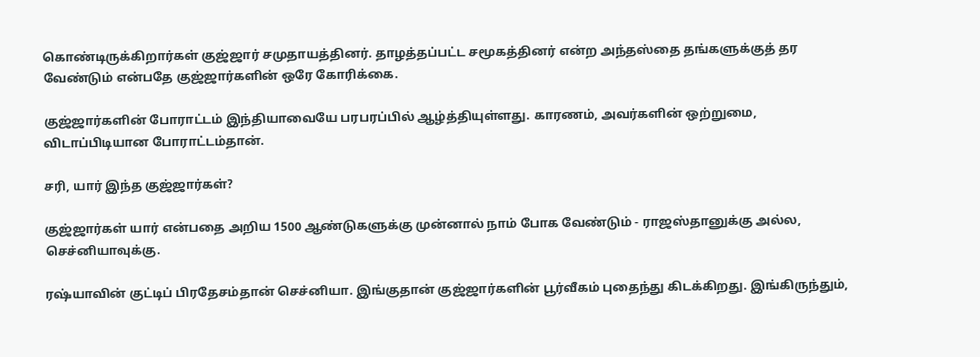கொண்டிருக்கிறார்கள் குஜ்ஜார் சமுதாயத்தினர். தாழத்தப்பட்ட சமூகத்தினர் என்ற அந்தஸ்தை தங்களுக்குத் தர வேண்டும் என்பதே குஜ்ஜார்களின் ஒரே கோரிக்கை.

குஜ்ஜார்களின் போராட்டம் இந்தியாவையே பரபரப்பில் ஆழ்த்தியுள்ளது. காரணம், அவர்களின் ஒற்றுமை, விடாப்பிடியான போராட்டம்தான்.

சரி, யார் இந்த குஜ்ஜார்கள்?

குஜ்ஜார்கள் யார் என்பதை அறிய 1500 ஆண்டுகளுக்கு முன்னால் நாம் போக வேண்டும் - ராஜஸ்தானுக்கு அல்ல, செச்னியாவுக்கு.

ரஷ்யாவின் குட்டிப் பிரதேசம்தான் செச்னியா. இங்குதான் குஜ்ஜார்களின் பூர்வீகம் புதைந்து கிடக்கிறது. இங்கிருந்தும்,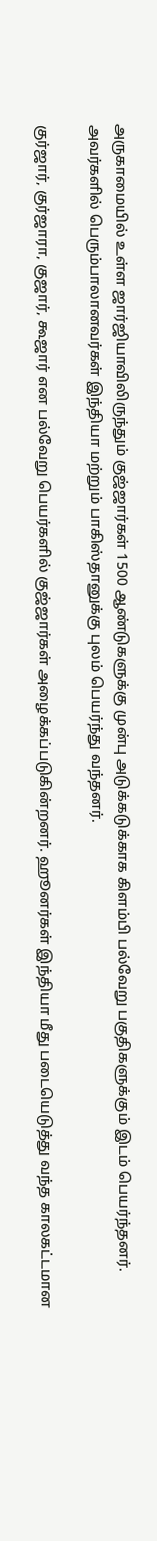அருகாமையில் உள்ள ஜார்ஜியாவிலிருந்தும் குஜ்ஜார்கள் 1500 ஆண்டுகளுக்கு முன்பு அடுக்கடுக்காக கிளம்பி பல்வேறு பகுதிகளுக்கும் இடம் பெயர்ந்தனர். அவர்களில் பெரும்பாலானவர்கள் இந்தியா மற்றும் பாகிஸ்தானுக்கு புலம் பெயர்ந்து வந்தனர்.

குர்ஜார், குர்ஜாரா, குஜார், கூஜார் என பல்வேறு பெயர்களில் குஜ்ஜார்கள் அழைக்கப்படுகின்றனர். ஹூனர்கள் இந்தியா மீது படையெடுத்து வந்த காலகட்டமான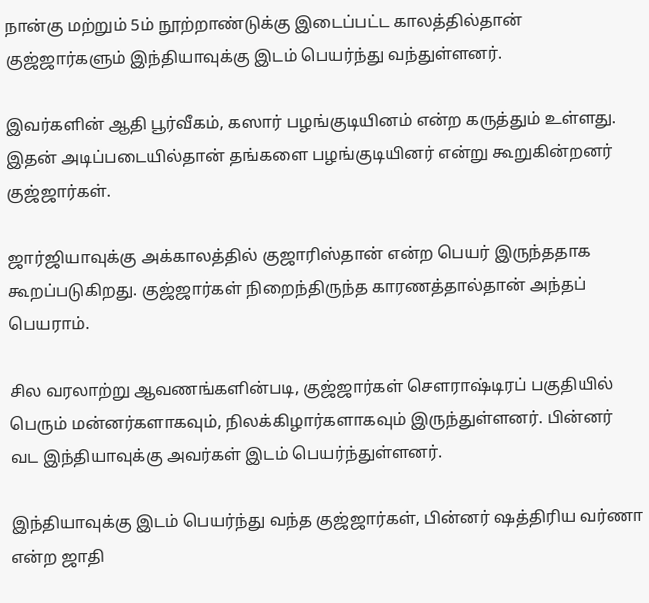நான்கு மற்றும் 5ம் நூற்றாண்டுக்கு இடைப்பட்ட காலத்தில்தான் குஜ்ஜார்களும் இந்தியாவுக்கு இடம் பெயர்ந்து வந்துள்ளனர்.

இவர்களின் ஆதி பூர்வீகம், கஸார் பழங்குடியினம் என்ற கருத்தும் உள்ளது. இதன் அடிப்படையில்தான் தங்களை பழங்குடியினர் என்று கூறுகின்றனர் குஜ்ஜார்கள்.

ஜார்ஜியாவுக்கு அக்காலத்தில் குஜாரிஸ்தான் என்ற பெயர் இருந்ததாக கூறப்படுகிறது. குஜ்ஜார்கள் நிறைந்திருந்த காரணத்தால்தான் அந்தப் பெயராம்.

சில வரலாற்று ஆவணங்களின்படி, குஜ்ஜார்கள் செளராஷ்டிரப் பகுதியில் பெரும் மன்னர்களாகவும், நிலக்கிழார்களாகவும் இருந்துள்ளனர். பின்னர் வட இந்தியாவுக்கு அவர்கள் இடம் பெயர்ந்துள்ளனர்.

இந்தியாவுக்கு இடம் பெயர்ந்து வந்த குஜ்ஜார்கள், பின்னர் ஷத்திரிய வர்ணா என்ற ஜாதி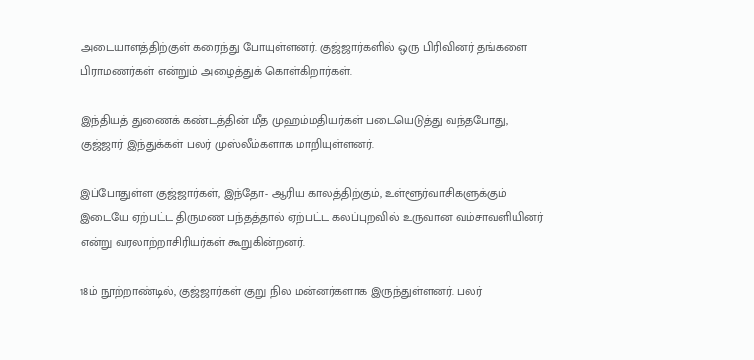அடையாளத்திற்குள் கரைந்து போயுள்ளனர். குஜ்ஜார்களில் ஒரு பிரிவினர் தங்களை பிராமணர்கள் என்றும் அழைத்துக் கொள்கிறார்கள்.

இந்தியத் துணைக் கண்டத்தின் மீத முஹம்மதியர்கள் படையெடுத்து வந்தபோது, குஜ்ஜார் இந்துக்கள் பலர் முஸ்லீம்களாக மாறியுள்ளனர்.

இப்போதுள்ள குஜ்ஜார்கள், இந்தோ- ஆரிய காலத்திற்கும், உள்ளூர்வாசிகளுக்கும் இடையே ஏற்பட்ட திருமண பந்தத்தால் ஏற்பட்ட கலப்புறவில் உருவான வம்சாவளியினர் என்று வரலாற்றாசிரியர்கள் கூறுகின்றனர்.

18ம் நூற்றாண்டில், குஜ்ஜார்கள் குறு நில மன்னர்களாக இருந்துள்ளனர். பலர்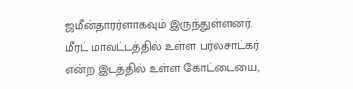ஜமீன்தாரர்ளாகவும் இருந்துள்ளனர். மீரட் மாவட்டத்தில் உள்ள பர்லசாட்கர் என்ற இடத்தில் உள்ள கோட்டையை,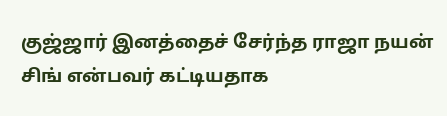குஜ்ஜார் இனத்தைச் சேர்ந்த ராஜா நயன் சிங் என்பவர் கட்டியதாக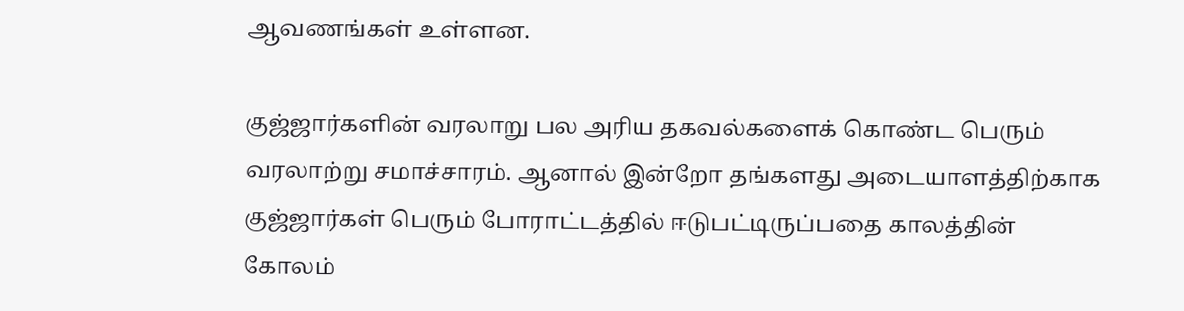ஆவணங்கள் உள்ளன.

குஜ்ஜார்களின் வரலாறு பல அரிய தகவல்களைக் கொண்ட பெரும் வரலாற்று சமாச்சாரம். ஆனால் இன்றோ தங்களது அடையாளத்திற்காக குஜ்ஜார்கள் பெரும் போராட்டத்தில் ஈடுபட்டிருப்பதை காலத்தின் கோலம்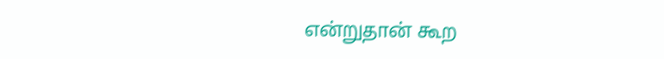என்றுதான் கூற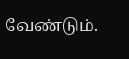வேண்டும்.